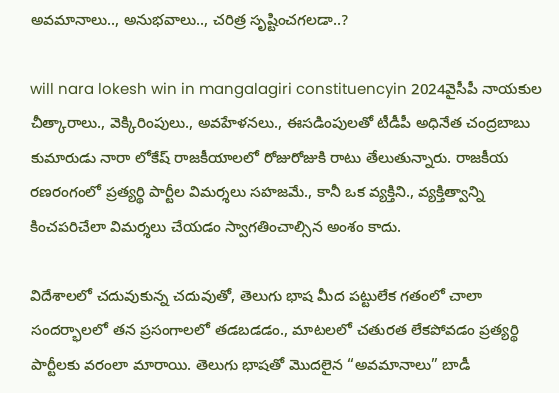అవమానాలు.., అనుభవాలు.., చరిత్ర సృష్టించగలడా..?

will nara lokesh win in mangalagiri constituencyin 2024వైసీపీ నాయకుల చీత్కారాలు., వెక్కిరింపులు., అవహేళనలు., ఈసడింపులతో టీడీపీ అధినేత చంద్రబాబు కుమారుడు నారా లోకేష్ రాజకీయాలలో రోజురోజుకి రాటు తేలుతున్నారు. రాజకీయ రణరంగంలో ప్రత్యర్థి పార్టీల విమర్శలు సహజమే., కానీ ఒక వ్యక్తిని., వ్యక్తిత్వాన్ని కించపరిచేలా విమర్శలు చేయడం స్వాగతించాల్సిన అంశం కాదు.

విదేశాలలో చదువుకున్న చదువుతో, తెలుగు భాష మీద పట్టులేక గతంలో చాలా సందర్భాలలో తన ప్రసంగాలలో తడబడడం., మాటలలో చతురత లేకపోవడం ప్రత్యర్థి పార్టీలకు వరంలా మారాయి. తెలుగు భాషతో మొదలైన “అవమానాలు” బాడీ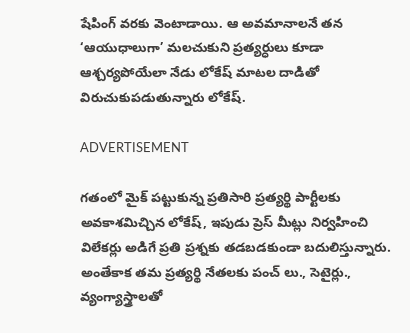షేపింగ్ వరకు వెంటాడాయి. ఆ అవమానాలనే తన ‘ఆయుధాలుగా’ మలచుకుని ప్రత్యర్ధులు కూడా ఆశ్చర్యపోయేలా నేడు లోకేష్ మాటల దాడితో విరుచుకుపడుతున్నారు లోకేష్.

ADVERTISEMENT

గతంలో మైక్ పట్టుకున్న ప్రతిసారి ప్రత్యర్థి పార్టీలకు అవకాశమిచ్చిన లోకేష్, ఇపుడు ప్రెస్ మీట్లు నిర్వహించి విలేకర్లు అడిగే ప్రతి ప్రశ్నకు తడబడకుండా బదులిస్తున్నారు. అంతేకాక తమ ప్రత్యర్థి నేతలకు పంచ్ లు., సెటైర్లు., వ్యంగ్యాస్త్రాలతో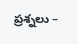ప్రశ్నలు –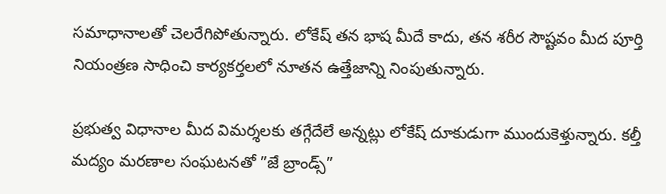సమాధానాలతో చెలరేగిపోతున్నారు. లోకేష్ తన భాష మీదే కాదు, తన శరీర సౌష్టవం మీద పూర్తి నియంత్రణ సాధించి కార్యకర్తలలో నూతన ఉత్తేజాన్ని నింపుతున్నారు.

ప్రభుత్వ విధానాల మీద విమర్శలకు తగ్గేదేలే అన్నట్లు లోకేష్ దూకుడుగా ముందుకెళ్తున్నారు. కల్తీ మద్యం మరణాల సంఘటనతో ”జే బ్రాండ్స్”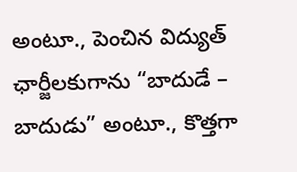అంటూ., పెంచిన విద్యుత్ ఛార్జీలకుగాను “బాదుడే – బాదుడు” అంటూ., కొత్తగా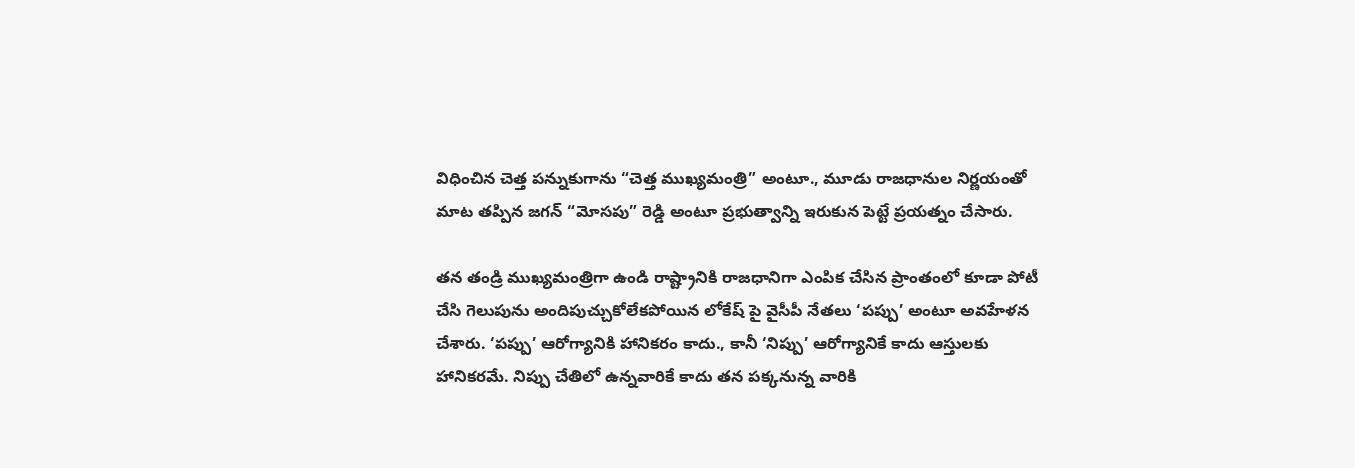విధించిన చెత్త పన్నుకుగాను “చెత్త ముఖ్యమంత్రి” అంటూ., మూడు రాజధానుల నిర్ణయంతో మాట తప్పిన జగన్ “మోసపు” రెడ్డి అంటూ ప్రభుత్వాన్ని ఇరుకున పెట్టే ప్రయత్నం చేసారు.

తన తండ్రి ముఖ్యమంత్రిగా ఉండి రాష్ట్రానికి రాజధానిగా ఎంపిక చేసిన ప్రాంతంలో కూడా పోటీ చేసి గెలుపును అందిపుచ్చుకోలేకపోయిన లోకేష్ పై వైసీపీ నేతలు ‘పప్పు’ అంటూ అవహేళన చేశారు. ‘పప్పు’ ఆరోగ్యానికి హానికరం కాదు., కానీ ‘నిప్పు’ ఆరోగ్యానికే కాదు ఆస్తులకు హానికరమే. నిప్పు చేతిలో ఉన్నవారికే కాదు తన పక్కనున్న వారికి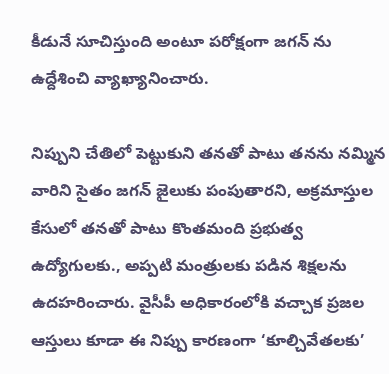కీడునే సూచిస్తుంది అంటూ పరోక్షంగా జగన్ ను ఉద్దేశించి వ్యాఖ్యానించారు.

నిప్పుని చేతిలో పెట్టుకుని తనతో పాటు తనను నమ్మిన వారిని సైతం జగన్ జైలుకు పంపుతారని, అక్రమాస్తుల కేసులో తనతో పాటు కొంతమంది ప్రభుత్వ ఉద్యోగులకు., అప్పటి మంత్రులకు పడిన శిక్షలను ఉదహరించారు. వైసీపీ అధికారంలోకి వచ్చాక ప్రజల ఆస్తులు కూడా ఈ నిప్పు కారణంగా ‘కూల్చివేతలకు’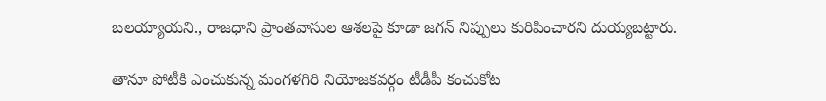బలయ్యాయని., రాజధాని ప్రాంతవాసుల ఆశలపై కూడా జగన్ నిప్పులు కురిపించారని దుయ్యబట్టారు.

తానూ పోటీకి ఎంచుకున్న మంగళగిరి నియోజకవర్గం టీడీపీ కంచుకోట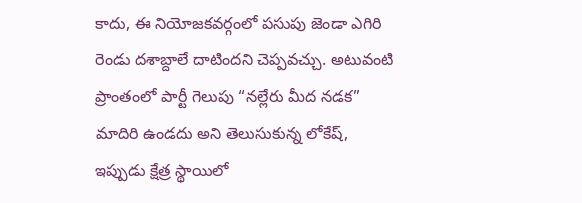కాదు, ఈ నియోజకవర్గంలో పసుపు జెండా ఎగిరి రెండు దశాబ్దాలే దాటిందని చెప్పవచ్చు. అటువంటి ప్రాంతంలో పార్టీ గెలుపు “నల్లేరు మీద నడక” మాదిరి ఉండదు అని తెలుసుకున్న లోకేష్, ఇప్పుడు క్షేత్ర స్థాయిలో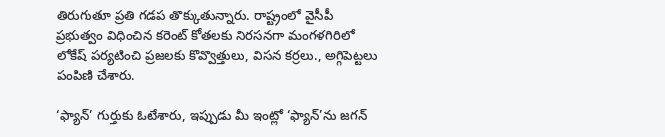తిరుగుతూ ప్రతి గడప తొక్కుతున్నారు. రాష్ట్రంలో వైసీపీ ప్రభుత్వం విధించిన కరెంట్ కోతలకు నిరసనగా మంగళగిరిలో లోకేష్ పర్యటించి ప్రజలకు కొవ్వొత్తులు, విసన కర్రలు., అగ్గిపెట్టలు పంపిణి చేశారు.

‘ఫ్యాన్’ గుర్తుకు ఓటేశారు, ఇప్పుడు మీ ఇంట్లో ‘ఫ్యాన్’ను జగన్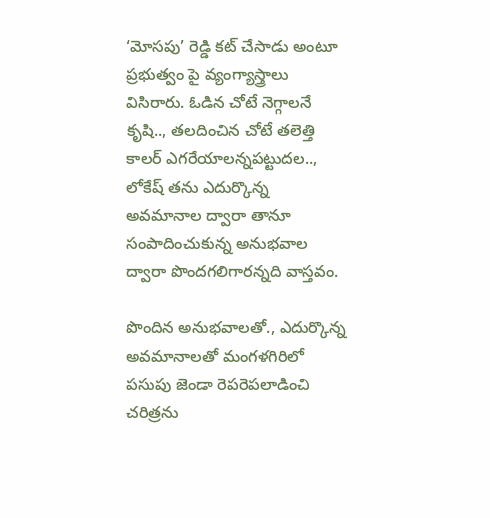‘మోసపు’ రెడ్డి కట్ చేసాడు అంటూ ప్రభుత్వం పై వ్యంగ్యాస్త్రాలు విసిరారు. ఓడిన చోటే నెగ్గాలనే కృషి.., తలదించిన చోటే తలెత్తి కాలర్ ఎగరేయాలన్నపట్టుదల.., లోకేష్ తను ఎదుర్కొన్న అవమానాల ద్వారా తానూ సంపాదించుకున్న అనుభవాల ద్వారా పొందగలిగారన్నది వాస్తవం.

పొందిన అనుభవాలతో., ఎదుర్కొన్న అవమానాలతో మంగళగిరిలో పసుపు జెండా రెపరెపలాడించి చరిత్రను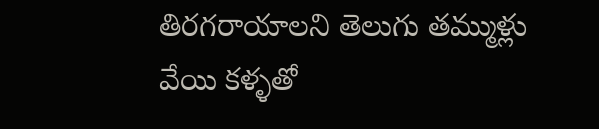తిరగరాయాలని తెలుగు తమ్ముళ్లు వేయి కళ్ళతో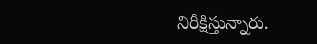నిరీక్షిస్తున్నారు.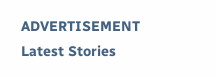ADVERTISEMENT
Latest Stories